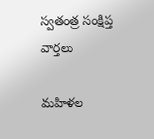స్వతంత్ర సంక్షిప్త వార్తలు

మహిళల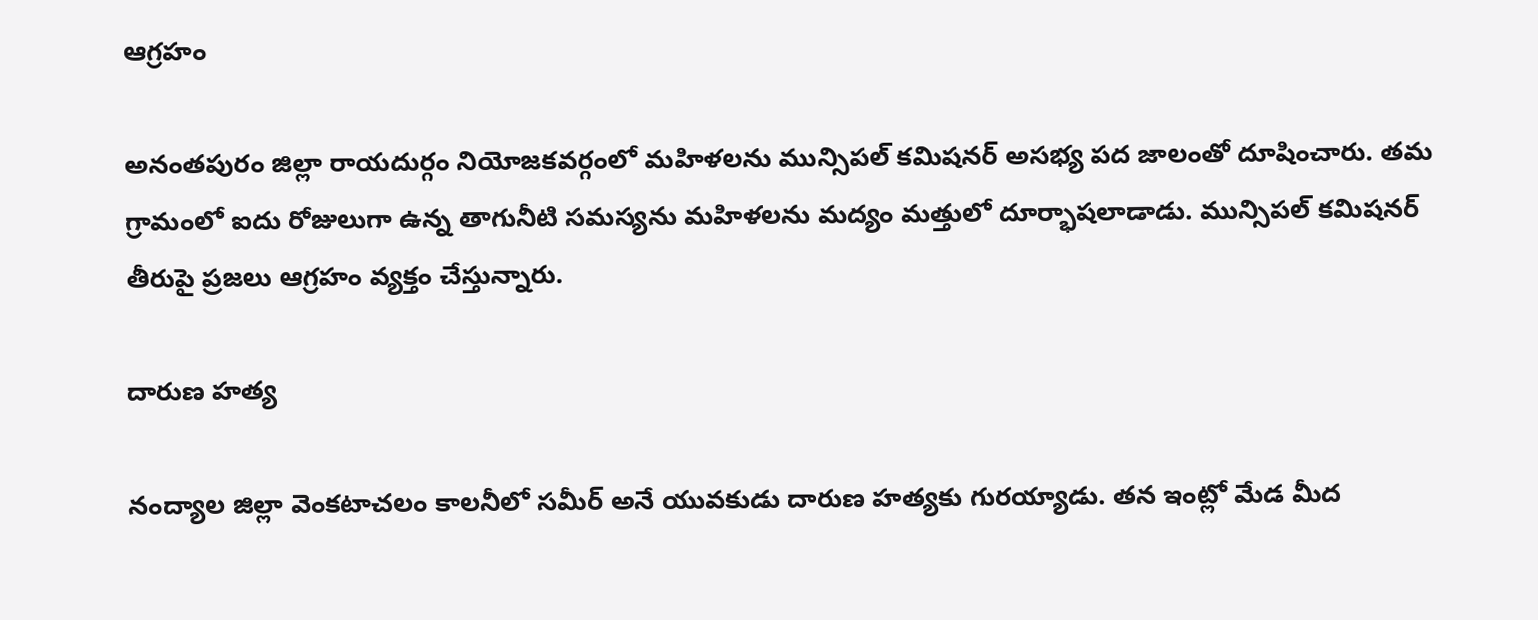ఆగ్రహం

అనంతపురం జిల్లా రాయదుర్గం నియోజకవర్గంలో మహిళలను మున్సిపల్‌ కమిషనర్‌ అసభ్య పద జాలంతో దూషించారు. తమ గ్రామంలో ఐదు రోజులుగా ఉన్న తాగునీటి సమస్యను మహిళలను మద్యం మత్తులో దూర్భాషలాడాడు. మున్సిపల్ కమిషనర్ తీరుపై ప్రజలు ఆగ్రహం వ్యక్తం చేస్తున్నారు.

దారుణ హత్య

నంద్యాల జిల్లా వెంకటాచలం కాలనీలో సమీర్ అనే యువకుడు దారుణ హత్యకు గురయ్యాడు. తన ఇంట్లో మేడ మీద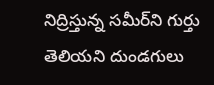నిద్రిస్తున్న సమీర్‌ని గుర్తు తెలియని దుండగులు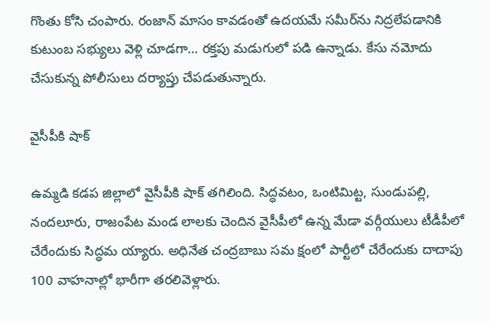గొంతు కోసి చంపారు. రంజాన్‌ మాసం కావడంతో ఉదయమే సమీర్‌ను నిద్రలేపడానికి కుటుంబ సభ్యులు వెళ్లి చూడగా… రక్తపు మడుగులో పడి ఉన్నాడు. కేసు నమోదు చేసుకున్న పోలీసులు దర్యాప్తు చేపడుతున్నారు.

వైసీపీకి షాక్‌

ఉమ్మడి కడప జిల్లాలో వైసీపీకి షాక్‌ తగిలింది. సిద్ధవటం, ఒంటిమిట్ట, సుండుపల్లి, నందలూరు, రాజంపేట మండ లాలకు చెందిన వైసీపీలో ఉన్న మేడా వర్గీయులు టీడీపీలో చేరేందుకు సిద్ధమ య్యారు. అధినేత చంద్రబాబు సమ క్షంలో పార్టీలో చేరేందుకు దాదాపు 100 వాహనాల్లో భారీగా తరలివెళ్లారు.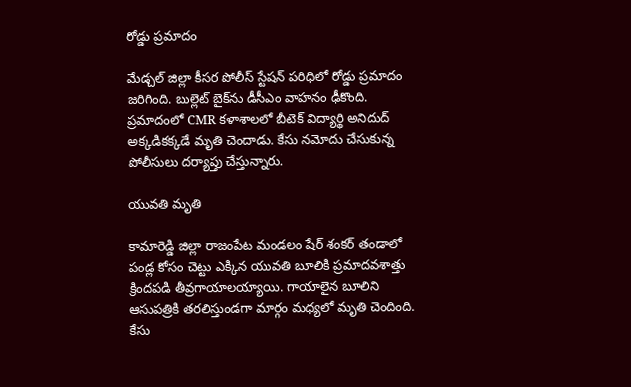రోడ్డు ప్రమాదం

మేడ్చల్‌ జిల్లా కీసర పోలీస్‌ స్టేషన్‌ పరిధిలో రోడ్డు ప్రమాదం జరిగింది. బుల్లెట్‌ బైక్‌ను డీసీఎం వాహనం ఢీకొంది. ప్రమాదంలో CMR కళాశాలలో బీటెక్‌ విద్యార్థి అనిదుద్‌ అక్కడికక్కడే మృతి చెందాడు. కేసు నమోదు చేసుకున్న పోలీసులు దర్యాప్తు చేస్తున్నారు.

యువతి మృతి

కామారెడ్డి జిల్లా రాజంపేట మండలం షేర్‌ శంకర్‌ తండాలో పండ్ల కోసం చెట్టు ఎక్కిన యువతి బూలికి ప్రమాదవశాత్తు క్రిందపడి తీవ్రగాయాలయ్యాయి. గాయాలైన బూలిని ఆసుపత్రికి తరలిస్తుండగా మార్గం మధ్యలో మృతి చెందింది. కేసు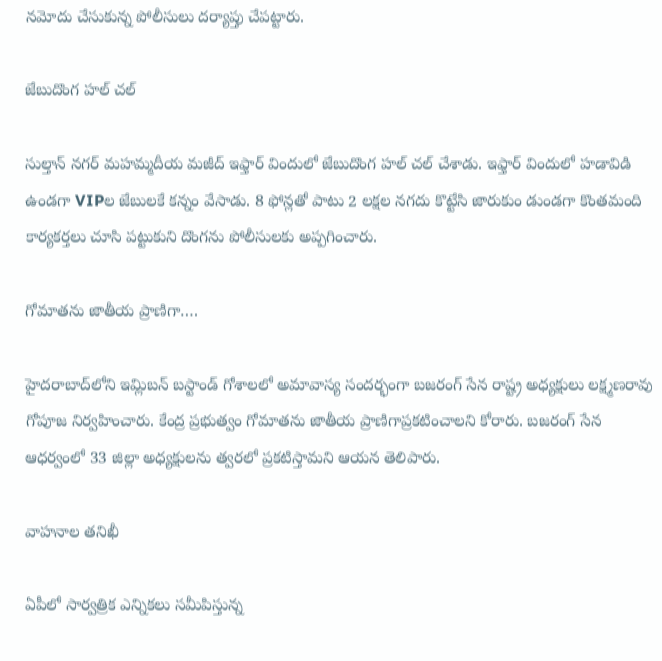నమోదు చేసుకున్న పోలీసులు దర్యాప్తు చేపట్టారు.

జేబుదొంగ హల్ చల్

సుల్తాన్ నగర్‌ మహమ్మదీయ మజీద్‌ ఇఫ్తార్ విందులో జేబుదొంగ హల్ చల్ చేశాడు. ఇఫ్తార్ విందులో హడావిడి ఉండగా VIPల జేబులకే కన్నం వేసాడు. 8 ఫోన్లతో పాటు 2 లక్షల నగదు కొట్టేసి జారుకుం డుండగా కొంతమంది కార్యకర్తలు చూసి పట్టుకుని దొంగను పోలీసులకు అప్పగించారు.

గోమాతను జాతీయ ప్రాణిగా….

హైదరాబాద్‌లోని ఇమ్లిబన్ బస్టాండ్ గోశాలలో అమావాస్య సందర్భంగా బజరంగ్‌ సేన రాష్ట్ర అధ్యక్షులు లక్ష్మణరావు గోపూజ నిర్వహించారు. కేంద్ర ప్రభుత్వం గోమాతను జాతీయ ప్రాణిగాప్రకటించాలని కోరారు. బజరంగ్ సేన ఆధర్వంలో 33 జిల్లా అధ్యక్షులను త్వరలో ప్రకటిస్తామని ఆయన తెలిపారు.

వాహనాల తనిఖీ

ఏపీలో సార్వత్రిక ఎన్నికలు సమీపిస్తున్న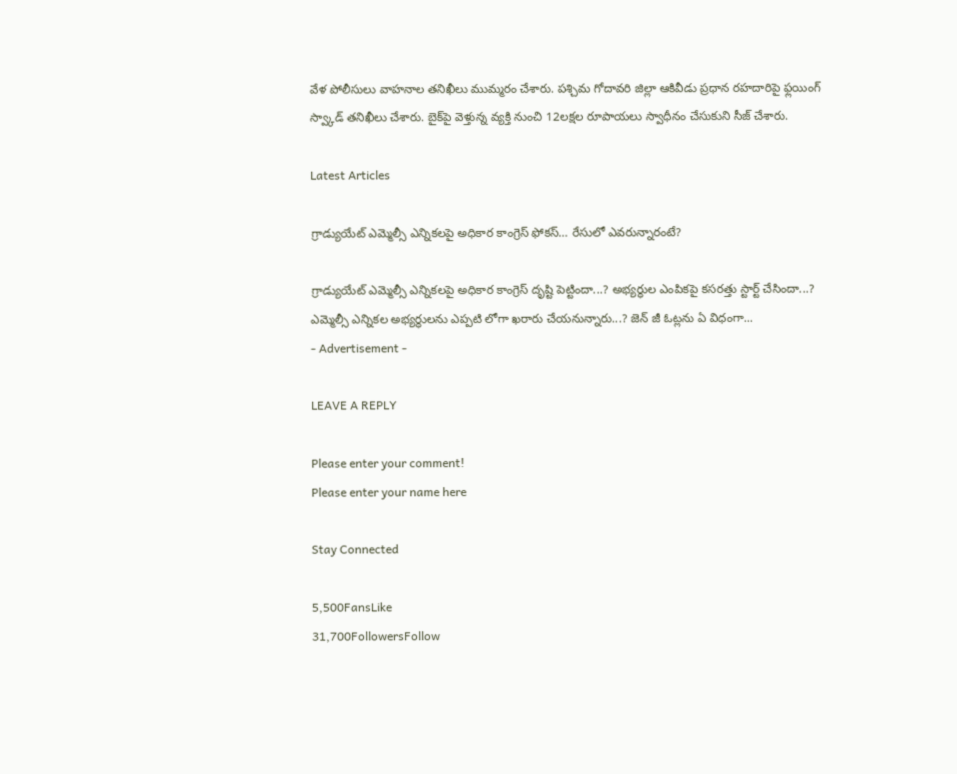వేళ పోలీసులు వాహనాల తనిఖీలు ముమ్మరం చేశారు. పశ్చిమ గోదావరి జిల్లా ఆకివీడు ప్రధాన రహదారిపై ఫ్లయింగ్‌ స్వ్కాడ్‌ తనిఖీలు చేశారు. బైక్‌పై వెళ్తున్న వ్యక్తి నుంచి 12లక్షల రూపాయలు స్వాధీనం చేసుకుని సీజ్‌ చేశారు.

Latest Articles

గ్రాడ్యుయేట్ ఎమ్మెల్సీ ఎన్నికలపై అధికార కాంగ్రెస్ ఫోకస్… రేసులో ఎవరున్నారంటే?

గ్రాడ్యుయేట్ ఎమ్మెల్సీ ఎన్నికలపై అధికార కాంగ్రెస్ దృష్టి పెట్టిందా...? అభ్యర్థుల ఎంపికపై కసరత్తు స్టార్ట్ చేసిందా...? ఎమ్మెల్సీ ఎన్నికల అభ్యర్థులను ఎప్పటి లోగా ఖరారు చేయనున్నారు...? జెన్ జీ ఓట్లను ఏ విధంగా...
- Advertisement -

LEAVE A REPLY

Please enter your comment!
Please enter your name here

Stay Connected

5,500FansLike
31,700FollowersFollow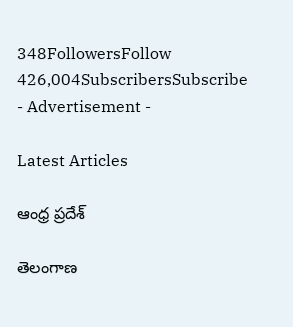348FollowersFollow
426,004SubscribersSubscribe
- Advertisement -

Latest Articles

ఆంధ్ర ప్రదేశ్

తెలంగాణ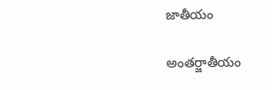జాతీయం

అంతర్జాతీయం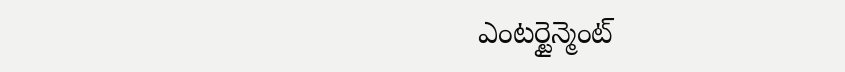ఎంటర్టైన్మెంట్